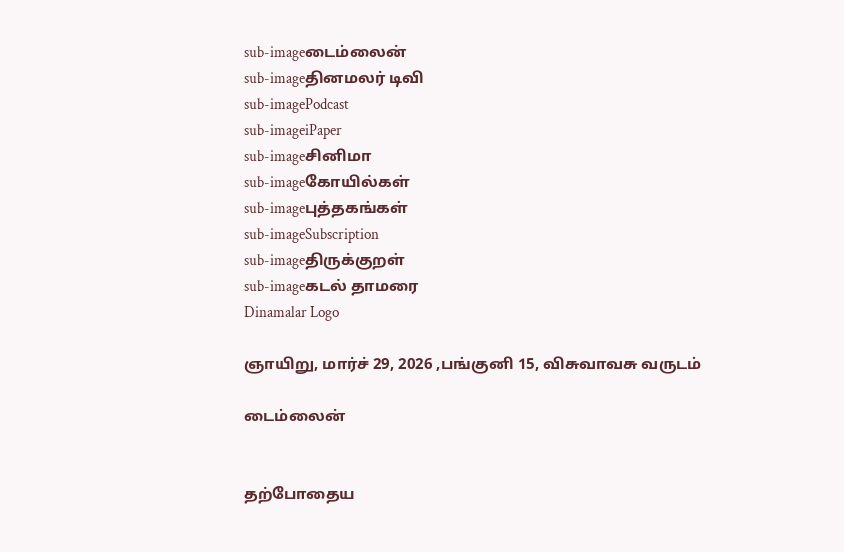sub-imageடைம்லைன்
sub-imageதினமலர் டிவி
sub-imagePodcast
sub-imageiPaper
sub-imageசினிமா
sub-imageகோயில்கள்
sub-imageபுத்தகங்கள்
sub-imageSubscription
sub-imageதிருக்குறள்
sub-imageகடல் தாமரை
Dinamalar Logo

ஞாயிறு, மார்ச் 29, 2026 ,பங்குனி 15, விசுவாவசு வருடம்

டைம்லைன்


தற்போதைய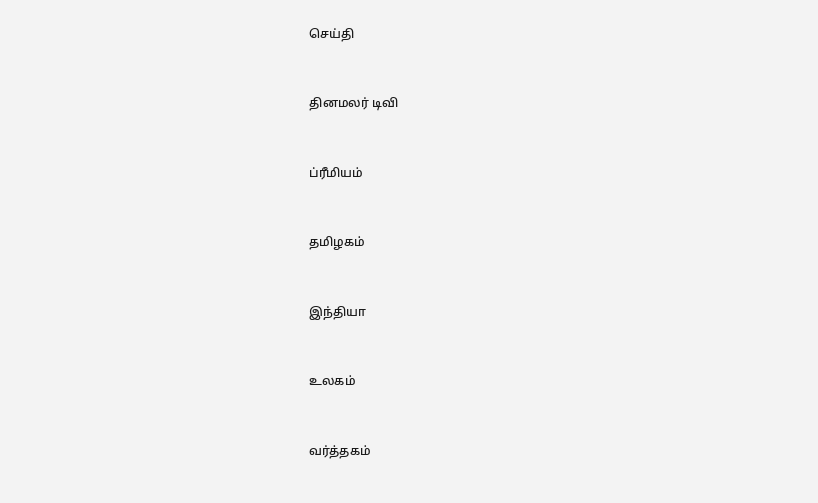செய்தி


தினமலர் டிவி


ப்ரீமியம்


தமிழகம்


இந்தியா


உலகம்


வர்த்தகம்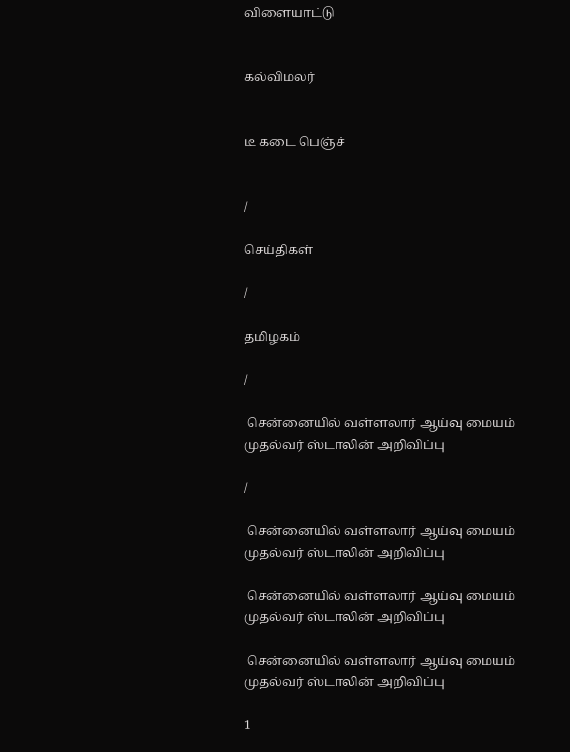விளையாட்டு


கல்விமலர்


டீ கடை பெஞ்ச்


/

செய்திகள்

/

தமிழகம்

/

 சென்னையில் வள்ளலார் ஆய்வு மையம் முதல்வர் ஸ்டாலின் அறிவிப்பு

/

 சென்னையில் வள்ளலார் ஆய்வு மையம் முதல்வர் ஸ்டாலின் அறிவிப்பு

 சென்னையில் வள்ளலார் ஆய்வு மையம் முதல்வர் ஸ்டாலின் அறிவிப்பு

 சென்னையில் வள்ளலார் ஆய்வு மையம் முதல்வர் ஸ்டாலின் அறிவிப்பு

1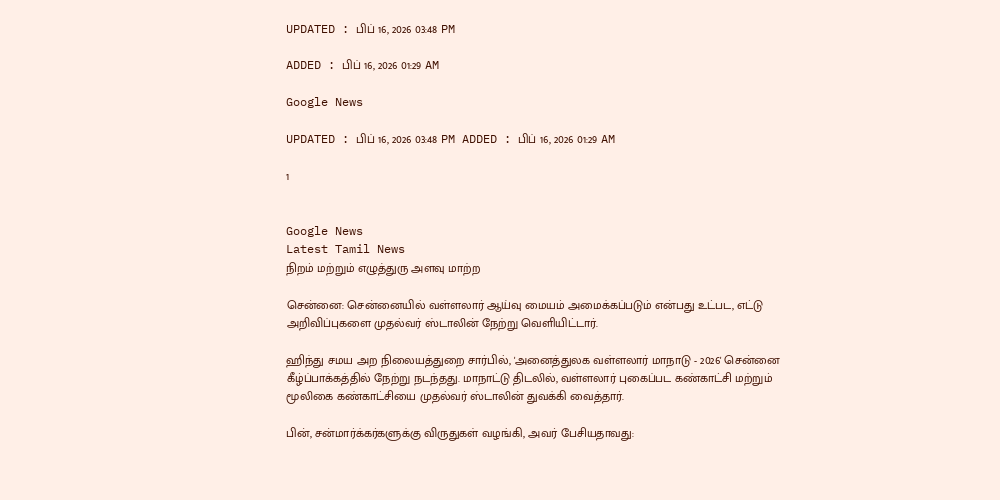UPDATED : பிப் 16, 2026 03:48 PM

ADDED : பிப் 16, 2026 01:29 AM

Google News

UPDATED : பிப் 16, 2026 03:48 PM ADDED : பிப் 16, 2026 01:29 AM

1


Google News
Latest Tamil News
நிறம் மற்றும் எழுத்துரு அளவு மாற்ற

சென்னை: சென்னையில் வள்ளலார் ஆய்வு மையம் அமைக்கப்படும் என்பது உட்பட, எட்டு அறிவிப்புகளை முதல்வர் ஸ்டாலின் நேற்று வெளியிட்டார்.

ஹிந்து சமய அற நிலையத்துறை சார்பில், 'அனைத்துலக வள்ளலார் மாநாடு - 2026' சென்னை கீழ்ப்பாக்கத்தில் நேற்று நடந்தது. மாநாட்டு திடலில், வள்ளலார் புகைப்பட கண்காட்சி மற்றும் மூலிகை கண்காட்சியை முதல்வர் ஸ்டாலின் துவக்கி வைத்தார்.

பின், சன்மார்க்கர்களுக்கு விருதுகள் வழங்கி, அவர் பேசியதாவது: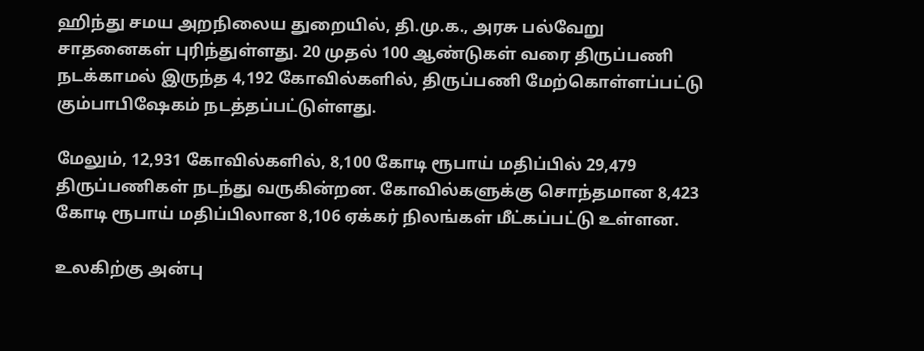ஹிந்து சமய அறநிலைய துறையில், தி.மு.க., அரசு பல்வேறு சாதனைகள் புரிந்துள்ளது. 20 முதல் 100 ஆண்டுகள் வரை திருப்பணி நடக்காமல் இருந்த 4,192 கோவில்களில், திருப்பணி மேற்கொள்ளப்பட்டு கும்பாபிஷேகம் நடத்தப்பட்டுள்ளது.

மேலும், 12,931 கோவில்களில், 8,100 கோடி ரூபாய் மதிப்பில் 29,479 திருப்பணிகள் நடந்து வருகின்றன. கோவில்களுக்கு சொந்தமான 8,423 கோடி ரூபாய் மதிப்பிலான 8,106 ஏக்கர் நிலங்கள் மீட்கப்பட்டு உள்ளன.

உலகிற்கு அன்பு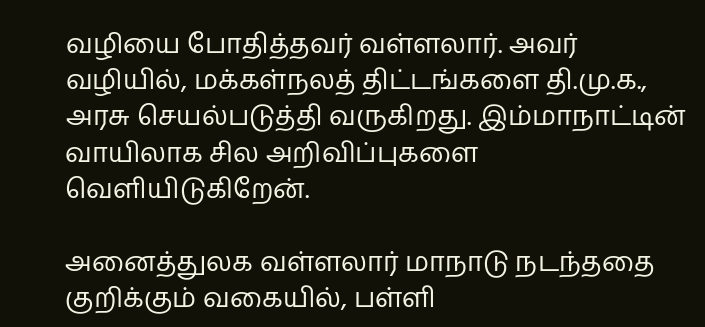வழியை போதித்தவர் வள்ளலார். அவர் வழியில், மக்கள்நலத் திட்டங்களை தி.மு.க., அரசு செயல்படுத்தி வருகிறது. இம்மாநாட்டின் வாயிலாக சில அறிவிப்புகளை வெளியிடுகிறேன்.

அனைத்துலக வள்ளலார் மாநாடு நடந்ததை குறிக்கும் வகையில், பள்ளி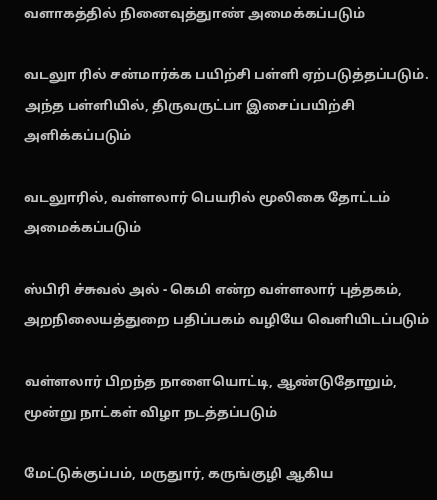வளாகத்தில் நினைவுத்துாண் அமைக்கப்படும்

வடலுா ரில் சன்மார்க்க பயிற்சி பள்ளி ஏற்படுத்தப்படும். அந்த பள்ளியில், திருவருட்பா இசைப்பயிற்சி அளிக்கப்படும்

வடலுாரில், வள்ளலார் பெயரில் மூலிகை தோட்டம் அமைக்கப்படும்

ஸ்பிரி ச்சுவல் அல் - கெமி என்ற வள்ளலார் புத்தகம், அறநிலையத்துறை பதிப்பகம் வழியே வெளியிடப்படும்

வள்ளலார் பிறந்த நாளையொட்டி, ஆண்டுதோறும், மூன்று நாட்கள் விழா நடத்தப்படும்

மேட்டுக்குப்பம், மருதுார், கருங்குழி ஆகிய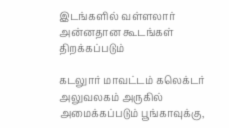இடங்களில் வள்ளலார் அன்னதான கூடங்கள் திறக்கப்படும்

கடலுார் மாவட்டம் கலெக்டர் அலுவலகம் அருகில் அமைக்கப்படும் பூங்காவுக்கு,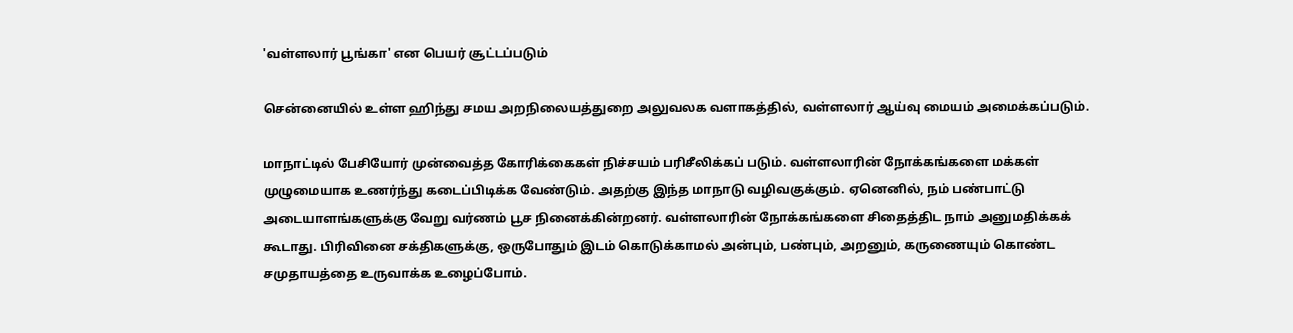'வள்ளலார் பூங்கா' என பெயர் சூட்டப்படும்

சென்னையில் உள்ள ஹிந்து சமய அறநிலையத்துறை அலுவலக வளாகத்தில், வள்ளலார் ஆய்வு மையம் அமைக்கப்படும்.

மாநாட்டில் பேசியோர் முன்வைத்த கோரிக்கைகள் நிச்சயம் பரிசீலிக்கப் படும். வள்ளலாரின் நோக்கங்களை மக்கள் முழுமையாக உணர்ந்து கடைப்பிடிக்க வேண்டும். அதற்கு இந்த மாநாடு வழிவகுக்கும். ஏனெனில், நம் பண்பாட்டு அடையாளங்களுக்கு வேறு வர்ணம் பூச நினைக்கின்றனர். வள்ளலாரின் நோக்கங்களை சிதைத்திட நாம் அனுமதிக்கக் கூடாது. பிரிவினை சக்திகளுக்கு, ஒருபோதும் இடம் கொடுக்காமல் அன்பும், பண்பும், அறனும், கருணையும் கொண்ட சமுதாயத்தை உருவாக்க உழைப்போம்.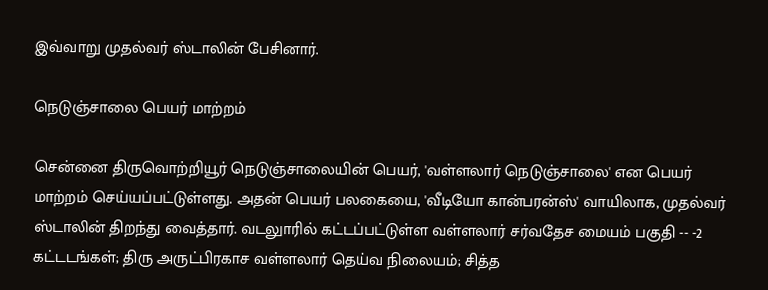இவ்வாறு முதல்வர் ஸ்டாலின் பேசினார்.

நெடுஞ்சாலை பெயர் மாற்றம்

சென்னை திருவொற்றியூர் நெடுஞ்சாலையின் பெயர், 'வள்ளலார் நெடுஞ்சாலை' என பெயர் மாற்றம் செய்யப்பட்டுள்ளது. அதன் பெயர் பலகையை, 'வீடியோ கான்பரன்ஸ்' வாயிலாக, முதல்வர் ஸ்டாலின் திறந்து வைத்தார். வடலுாரில் கட்டப்பட்டுள்ள வள்ளலார் சர்வதேச மையம் பகுதி -- -2 கட்டடங்கள்; திரு அருட்பிரகாச வள்ளலார் தெய்வ நிலையம்; சித்த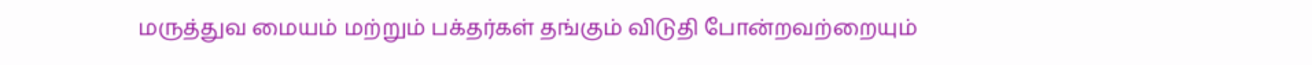மருத்துவ மையம் மற்றும் பக்தர்கள் தங்கும் விடுதி போன்றவற்றையும்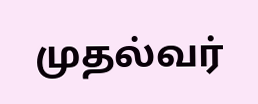முதல்வர்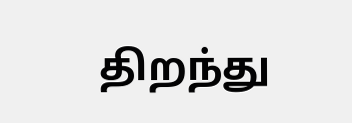திறந்து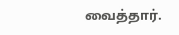வைத்தார்.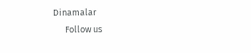Dinamalar
      Follow us